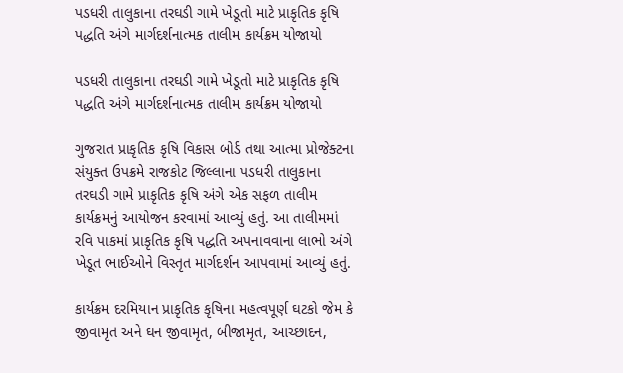પડધરી તાલુકાના તરઘડી ગામે ખેડૂતો માટે પ્રાકૃતિક કૃષિ પદ્ધતિ અંગે માર્ગદર્શનાત્મક તાલીમ કાર્યક્રમ યોજાયો

પડધરી તાલુકાના તરઘડી ગામે ખેડૂતો માટે પ્રાકૃતિક કૃષિ પદ્ધતિ અંગે માર્ગદર્શનાત્મક તાલીમ કાર્યક્રમ યોજાયો

ગુજરાત પ્રાકૃતિક કૃષિ વિકાસ બોર્ડ તથા આત્મા પ્રોજેક્ટના સંયુક્ત ઉપક્રમે રાજકોટ જિલ્લાના પડધરી તાલુકાના તરઘડી ગામે પ્રાકૃતિક કૃષિ અંગે એક સફળ તાલીમ કાર્યક્રમનું આયોજન કરવામાં આવ્યું હતું. આ તાલીમમાં રવિ પાકમાં પ્રાકૃતિક કૃષિ પદ્ધતિ અપનાવવાના લાભો અંગે ખેડૂત ભાઈઓને વિસ્તૃત માર્ગદર્શન આપવામાં આવ્યું હતું.

કાર્યક્રમ દરમિયાન પ્રાકૃતિક કૃષિના મહત્વપૂર્ણ ઘટકો જેમ કે જીવામૃત અને ઘન જીવામૃત, બીજામૃત, આચ્છાદન,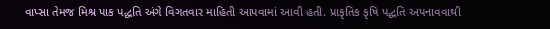વાપ્સા તેમજ મિશ્ર પાક પદ્ધતિ અંગે વિગતવાર માહિતી આપવામાં આવી હતી. પ્રાકૃતિક કૃષિ પદ્ધતિ અપનાવવાથી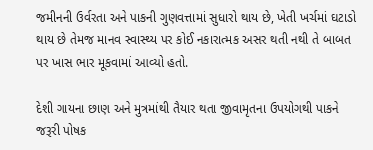જમીનની ઉર્વરતા અને પાકની ગુણવત્તામાં સુધારો થાય છે, ખેતી ખર્ચમાં ઘટાડો થાય છે તેમજ માનવ સ્વાસ્થ્ય પર કોઈ નકારાત્મક અસર થતી નથી તે બાબત પર ખાસ ભાર મૂકવામાં આવ્યો હતો.

દેશી ગાયના છાણ અને મુત્રમાંથી તૈયાર થતા જીવામૃતના ઉપયોગથી પાકને જરૂરી પોષક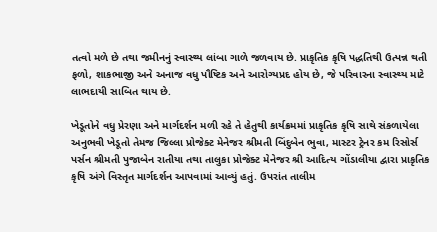તત્વો મળે છે તથા જમીનનું સ્વાસ્થ્ય લાંબા ગાળે જળવાય છે. પ્રાકૃતિક કૃષિ પદ્ધતિથી ઉત્પન્ન થતી ફળો, શાકભાજી અને અનાજ વધુ પૌષ્ટિક અને આરોગ્યપ્રદ હોય છે, જે પરિવારના સ્વાસ્થ્ય માટે લાભદાયી સાબિત થાય છે.

ખેડૂતોને વધુ પ્રેરણા અને માર્ગદર્શન મળી રહે તે હેતુથી કાર્યક્રમમાં પ્રાકૃતિક કૃષિ સાથે સંકળાયેલા અનુભવી ખેડૂતો તેમજ જિલ્લા પ્રોજેક્ટ મેનેજર શ્રીમતી બિંદુબેન ભુવા, માસ્ટર ટ્રેનર કમ રિસોર્સ પર્સન શ્રીમતી પુજાબેન રાતીયા તથા તાલુકા પ્રોજેક્ટ મેનેજર શ્રી આદિત્ય ગોંડાલીયા દ્વારા પ્રાકૃતિક કૃષિ અંગે વિસ્તૃત માર્ગદર્શન આપવામાં આવ્યું હતું. ઉપરાંત તાલીમ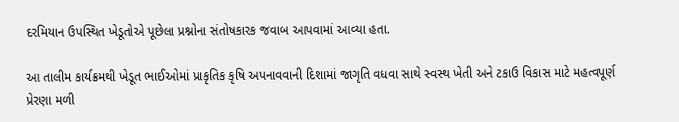દરમિયાન ઉપસ્થિત ખેડૂતોએ પૂછેલા પ્રશ્નોના સંતોષકારક જવાબ આપવામાં આવ્યા હતા.

આ તાલીમ કાર્યક્રમથી ખેડૂત ભાઈઓમાં પ્રાકૃતિક કૃષિ અપનાવવાની દિશામાં જાગૃતિ વધવા સાથે સ્વસ્થ ખેતી અને ટકાઉ વિકાસ માટે મહત્વપૂર્ણ પ્રેરણા મળી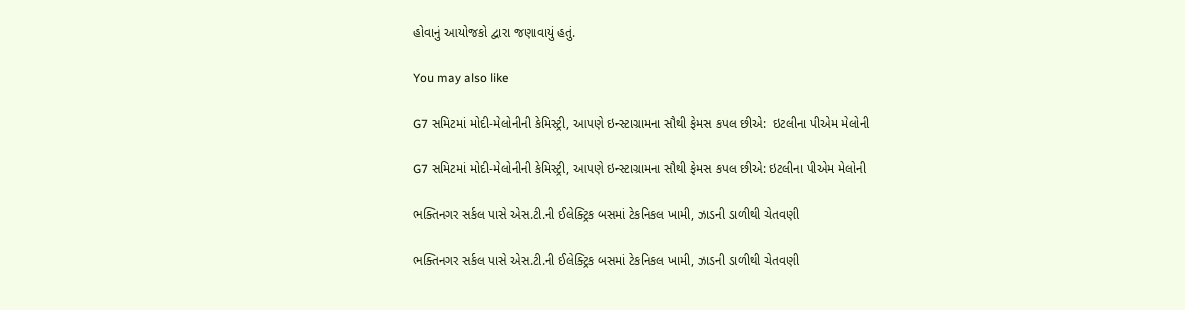હોવાનું આયોજકો દ્વારા જણાવાયું હતું.

You may also like

G7 સમિટમાં મોદી-મેલોનીની કેમિસ્ટ્રી, આપણે ઇન્સ્ટાગ્રામના સૌથી ફેમસ કપલ છીએ:  ઇટલીના પીએમ મેલોની

G7 સમિટમાં મોદી-મેલોનીની કેમિસ્ટ્રી, આપણે ઇન્સ્ટાગ્રામના સૌથી ફેમસ કપલ છીએ: ઇટલીના પીએમ મેલોની

ભક્તિનગર સર્કલ પાસે એસ.ટી.ની ઈલેક્ટ્રિક બસમાં ટેકનિકલ ખામી, ઝાડની ડાળીથી ચેતવણી

ભક્તિનગર સર્કલ પાસે એસ.ટી.ની ઈલેક્ટ્રિક બસમાં ટેકનિકલ ખામી, ઝાડની ડાળીથી ચેતવણી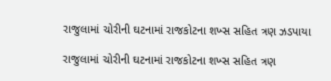રાજુલામાં ચોરીની ઘટનામાં રાજકોટના શખ્સ સહિત ત્રણ ઝડપાયા

રાજુલામાં ચોરીની ઘટનામાં રાજકોટના શખ્સ સહિત ત્રણ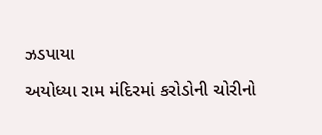ઝડપાયા

અયોધ્યા રામ મંદિરમાં કરોડોની ચોરીનો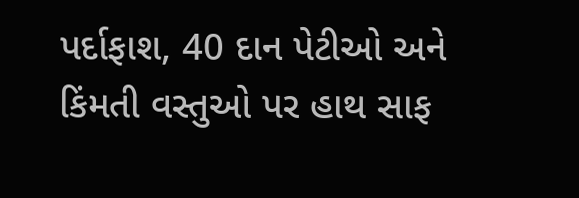પર્દાફાશ, 40 દાન પેટીઓ અને કિંમતી વસ્તુઓ પર હાથ સાફ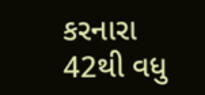કરનારા 42થી વધુ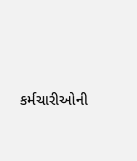કર્મચારીઓની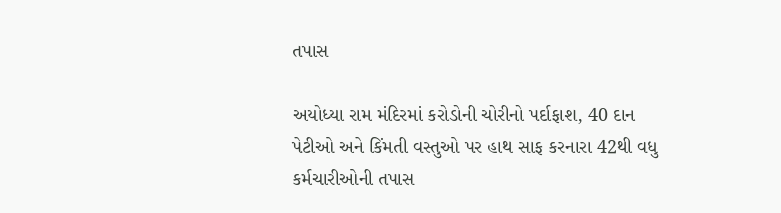તપાસ

અયોધ્યા રામ મંદિરમાં કરોડોની ચોરીનો પર્દાફાશ, 40 દાન પેટીઓ અને કિંમતી વસ્તુઓ પર હાથ સાફ કરનારા 42થી વધુ કર્મચારીઓની તપાસ